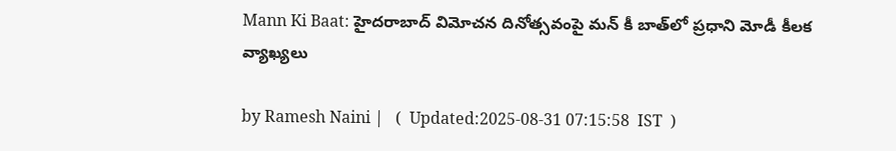Mann Ki Baat: హైదరాబాద్ విమోచన దినోత్సవంపై మన్‌ కీ బాత్‌లో ప్రధాని మోడీ కీలక వ్యాఖ్యలు

by Ramesh Naini |   (  Updated:2025-08-31 07:15:58  IST  )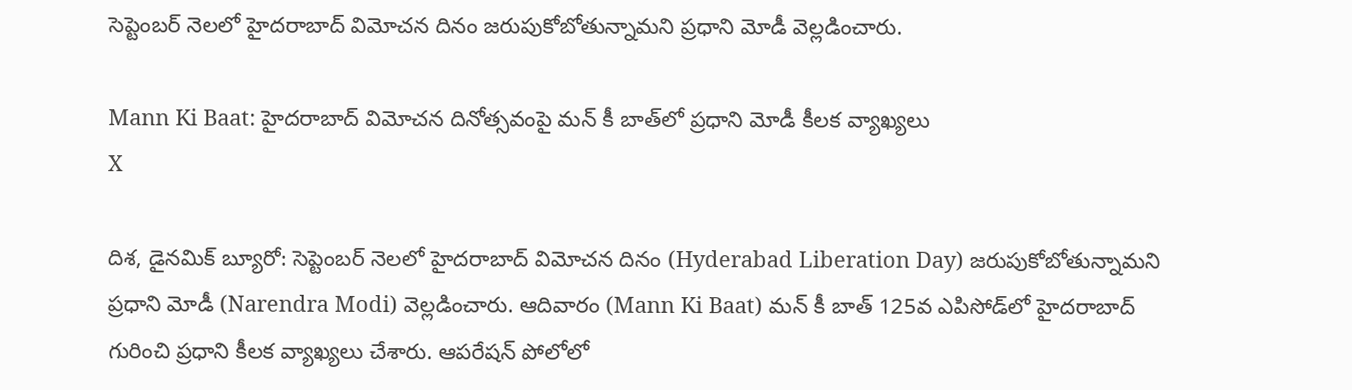సెప్టెంబర్‌ నెలలో హైదరాబాద్ విమోచన దినం జరుపుకోబోతున్నామని ప్రధాని మోడీ వెల్లడించారు.

Mann Ki Baat: హైదరాబాద్ విమోచన దినోత్సవంపై మన్‌ కీ బాత్‌లో ప్రధాని మోడీ కీలక వ్యాఖ్యలు
X

దిశ, డైనమిక్ బ్యూరో: సెప్టెంబర్‌ నెలలో హైదరాబాద్ విమోచన దినం (Hyderabad Liberation Day) జరుపుకోబోతున్నామని ప్రధాని మోడీ (Narendra Modi) వెల్లడించారు. ఆదివారం (Mann Ki Baat) మన్‌ కీ బాత్ 125వ ఎపిసోడ్‌లో హైదరాబాద్ గురించి ప్రధాని కీలక వ్యాఖ్యలు చేశారు. ఆపరేషన్ పోలోలో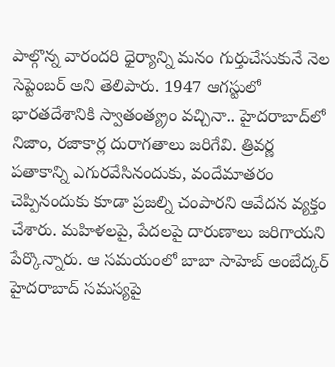పాల్గొన్న వారందరి ధైర్యాన్ని మనం గుర్తుచేసుకునే నెల సెప్టెంబర్‌ అని తెలిపారు. 1947 ఆగస్టులో భారతదేశానికి స్వాతంత్య్రం వచ్చినా.. హైదరాబాద్‌లో నిజాం, రజాకార్ల దురాగతాలు జరిగేవి. త్రివర్ణ పతాకాన్ని ఎగురవేసినందుకు, వందేమాతరం చెప్పినందుకు కూడా ప్రజల్ని చంపారని ఆవేదన వ్యక్తం చేశారు. మహిళలపై, పేదలపై దారుణాలు జరిగాయని పేర్కొన్నారు. ఆ సమయంలో బాబా సాహెబ్ అంబేద్కర్ హైదరాబాద్ సమస్యపై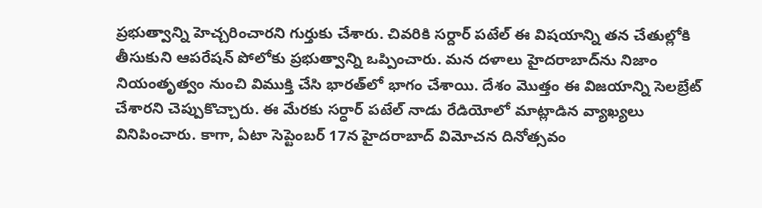ప్రభుత్వాన్ని హెచ్చరించారని గుర్తుకు చేశారు. చివరికి సర్దార్ పటేల్ ఈ విషయాన్ని తన చేతుల్లోకి తీసుకుని ఆపరేషన్ పోలోకు ప్రభుత్వాన్ని ఒప్పించారు. మన దళాలు హైదరాబాద్‌ను నిజాం నియంతృత్వం నుంచి విముక్తి చేసి భారత్‌లో భాగం చేశాయి. దేశం మొత్తం ఈ విజయాన్ని సెలబ్రేట్ చేశారని చెప్పుకొచ్చారు. ఈ మేరకు సర్ధార్ పటేల్ నాడు రేడియోలో మాట్లాడిన వ్యాఖ్యలు వినిపించారు. కాగా, ఏటా సెప్టెంబర్ 17న హైదరాబాద్ విమోచన దినోత్సవం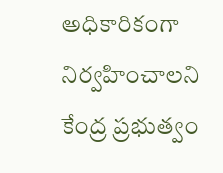అధికారికంగా నిర్వహించాలని కేంద్ర ప్రభుత్వం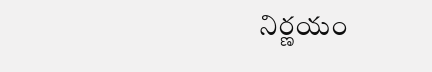నిర్ణయం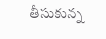తీసుకున్న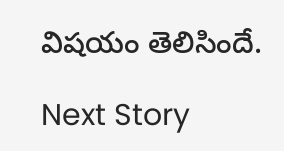విషయం తెలిసిందే.

Next Story